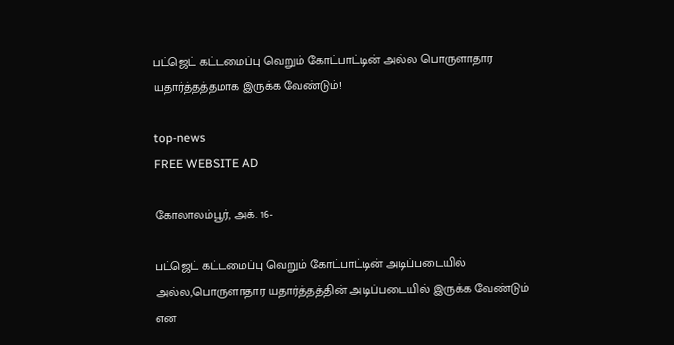பட்ஜெட் கட்டமைப்பு வெறும் கோட்பாட்டின் அல்ல பொருளாதார யதார்த்தத்தமாக இருக்க வேண்டும்!

top-news
FREE WEBSITE AD

கோலாலம்பூர், அக். 16-

பட்ஜெட் கட்டமைப்பு வெறும் கோட்பாட்டின் அடிப்படையில் அல்ல,பொருளாதார யதார்த்தத்தின் அடிப்படையில் இருக்க வேண்டும் என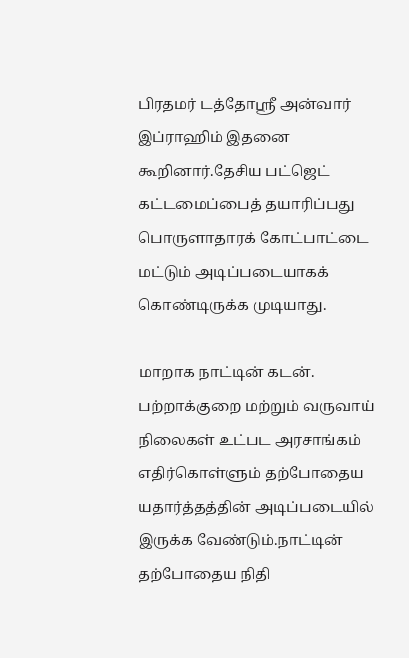பிரதமர் டத்தோஸ்ரீ அன்வார் இப்ராஹிம் இதனை கூறினார்.தேசிய பட்ஜெட் கட்டமைப்பைத் தயாரிப்பது பொருளாதாரக் கோட்பாட்டை மட்டும் அடிப்படையாகக் கொண்டிருக்க முடியாது.

மாறாக நாட்டின் கடன். பற்றாக்குறை மற்றும் வருவாய் நிலைகள் உட்பட அரசாங்கம் எதிர்கொள்ளும் தற்போதைய யதார்த்தத்தின் அடிப்படையில் இருக்க வேண்டும்.நாட்டின் தற்போதைய நிதி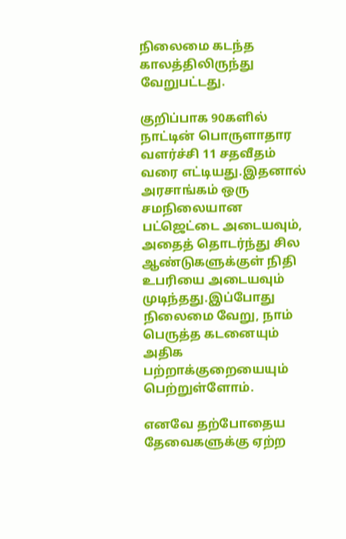நிலைமை கடந்த காலத்திலிருந்து வேறுபட்டது.

குறிப்பாக 90களில் நாட்டின் பொருளாதார வளர்ச்சி 11 சதவீதம் வரை எட்டியது.இதனால் அரசாங்கம் ஒரு சமநிலையான பட்ஜெட்டை அடையவும், அதைத் தொடர்ந்து சில ஆண்டுகளுக்குள் நிதி உபரியை அடையவும் முடிந்தது.இப்போது நிலைமை வேறு, நாம் பெருத்த கடனையும் அதிக பற்றாக்குறையையும் பெற்றுள்ளோம்.

எனவே தற்போதைய தேவைகளுக்கு ஏற்ற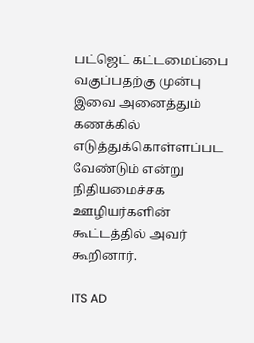பட்ஜெட் கட்டமைப்பை வகுப்பதற்கு முன்பு இவை அனைத்தும் கணக்கில் எடுத்துக்கொள்ளப்பட வேண்டும் என்று நிதியமைச்சக ஊழியர்களின் கூட்டத்தில் அவர் கூறினார்.

ITS AD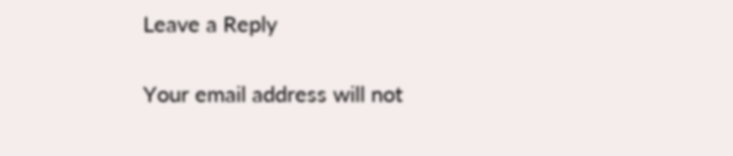Leave a Reply

Your email address will not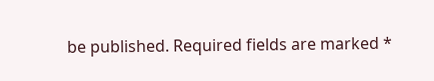be published. Required fields are marked *